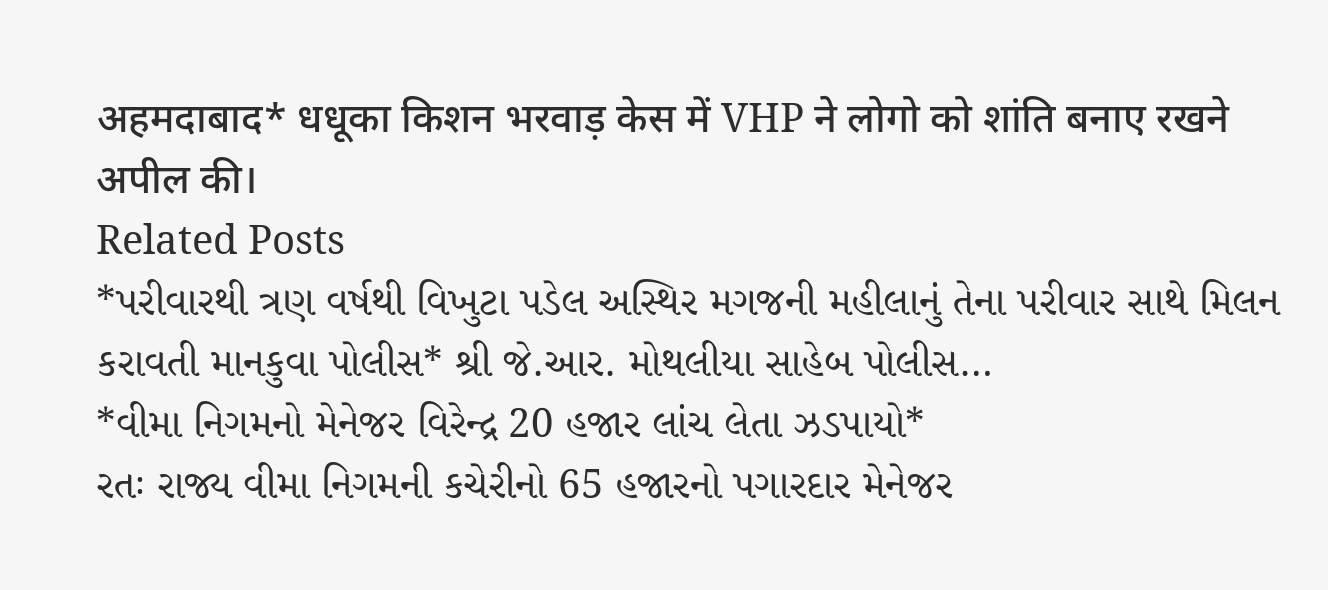अहमदाबाद* धधूका किशन भरवाड़ केस में VHP ने लोगो को शांति बनाए रखने अपील की।
Related Posts
*પરીવારથી ત્રણ વર્ષથી વિખુટા પડેલ અસ્થિર મગજની મહીલાનું તેના પરીવાર સાથે મિલન કરાવતી માનકુવા પોલીસ* શ્રી જે.આર. મોથલીયા સાહેબ પોલીસ…
*વીમા નિગમનો મેનેજર વિરેન્દ્ર 20 હજાર લાંચ લેતા ઝડપાયો*
રતઃ રાજ્ય વીમા નિગમની કચેરીનો 65 હજારનો પગારદાર મેનેજર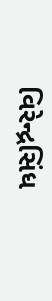વિરેન્દ્રસિંધ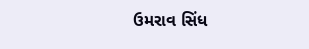ઉમરાવ સિંધ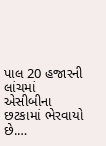પાલ 20 હજારની લાંચમાં એસીબીના છટકામાં ભેરવાયો છે.…